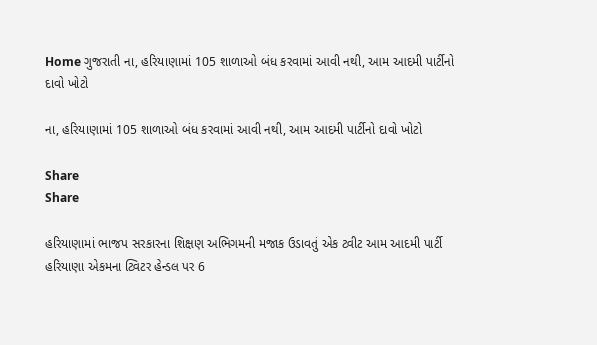Home ગુજરાતી ના, હરિયાણામાં 105 શાળાઓ બંધ કરવામાં આવી નથી, આમ આદમી પાર્ટીનો દાવો ખોટો

ના, હરિયાણામાં 105 શાળાઓ બંધ કરવામાં આવી નથી, આમ આદમી પાર્ટીનો દાવો ખોટો

Share
Share

હરિયાણામાં ભાજપ સરકારના શિક્ષણ અભિગમની મજાક ઉડાવતું એક ટ્વીટ આમ આદમી પાર્ટી હરિયાણા એકમના ટ્વિટર હેન્ડલ પર 6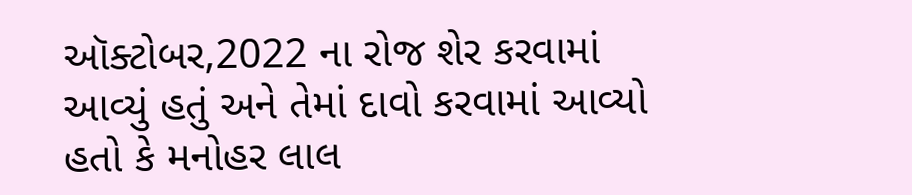ઑક્ટોબર,2022 ના રોજ શેર કરવામાં આવ્યું હતું અને તેમાં દાવો કરવામાં આવ્યો હતો કે મનોહર લાલ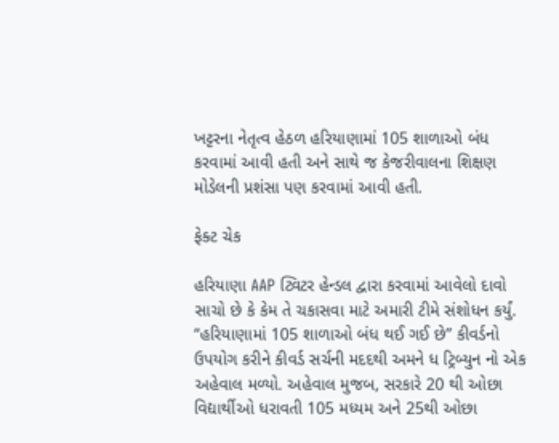ખટ્ટરના નેતૃત્વ હેઠળ હરિયાણામાં 105 શાળાઓ બંધ કરવામાં આવી હતી અને સાથે જ કેજરીવાલના શિક્ષણ મોડેલની પ્રશંસા પણ કરવામાં આવી હતી.

ફેક્ટ ચેક

હરિયાણા AAP ટ્વિટર હેન્ડલ દ્વારા કરવામાં આવેલો દાવો સાચો છે કે કેમ તે ચકાસવા માટે અમારી ટીમે સંશોધન કર્યું. “હરિયાણામાં 105 શાળાઓ બંધ થઈ ગઈ છે” કીવર્ડનો ઉપયોગ કરીને કીવર્ડ સર્ચની મદદથી અમને ધ ટ્રિબ્યુન નો એક અહેવાલ મળ્યો. અહેવાલ મુજબ, સરકારે 20 થી ઓછા વિદ્યાર્થીઓ ધરાવતી 105 મધ્યમ અને 25થી ઓછા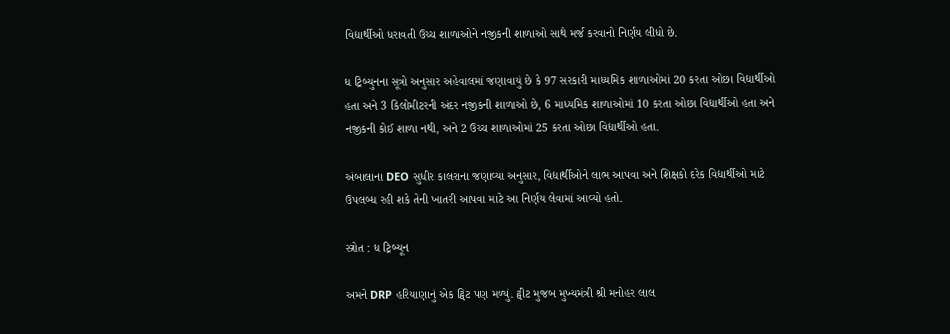વિદ્યાર્થીઓ ધરાવતી ઉચ્ચ શાળાઓને નજીકની શાળાઓ સાથે મર્જ કરવાનો નિર્ણય લીધો છે.

ધ ટ્રિબ્યુનના સૂત્રો અનુસાર અહેવાલમાં જણાવાયું છે કે 97 સરકારી માધ્યમિક શાળાઓમાં 20 કરતા ઓછા વિદ્યાર્થીઓ હતા અને 3 કિલોમીટરની અંદર નજીકની શાળાઓ છે, 6 માધ્યમિક શાળાઓમાં 10 કરતા ઓછા વિદ્યાર્થીઓ હતા અને નજીકની કોઈ શાળા નથી, અને 2 ઉચ્ચ શાળાઓમાં 25 કરતા ઓછા વિદ્યાર્થીઓ હતા.

અંબાલાના DEO સુધીર કાલરાના જણાવ્યા અનુસાર, વિદ્યાર્થીઓને લાભ આપવા અને શિક્ષકો દરેક વિદ્યાર્થીઓ માટે ઉપલબ્ધ રહી શકે તેની ખાતરી આપવા માટે આ નિર્ણય લેવામાં આવ્યો હતો.

સ્ત્રોત : ધ ટ્રિબ્યૂન

અમને DRP હરિયાણાનું એક ટ્વિટ પણ મળ્યું. ટ્વીટ મુજબ મુખ્યમંત્રી શ્રી મનોહર લાલ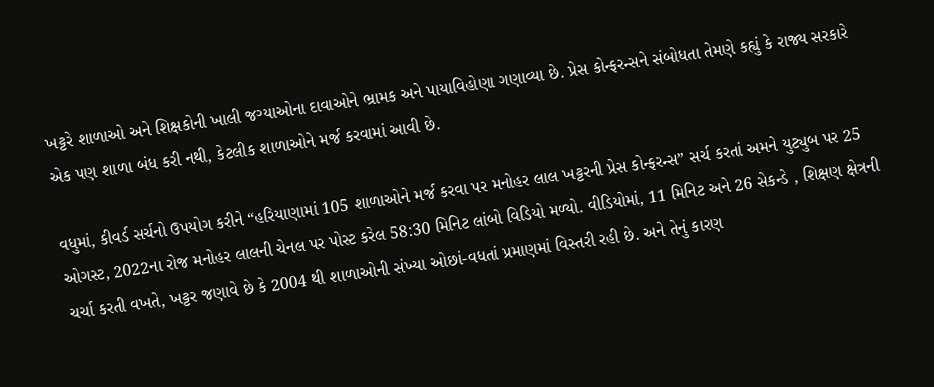ખટ્ટરે શાળાઓ અને શિક્ષકોની ખાલી જગ્યાઓના દાવાઓને ભ્રામક અને પાયાવિહોણા ગણાવ્યા છે. પ્રેસ કોન્ફરન્સને સંબોધતા તેમણે કહ્યું કે રાજ્ય સરકારે એક પણ શાળા બંધ કરી નથી, કેટલીક શાળાઓને મર્જ કરવામાં આવી છે.

વધુમાં, કીવર્ડ સર્ચનો ઉપયોગ કરીને “હરિયાણામાં 105 શાળાઓને મર્જ કરવા પર મનોહર લાલ ખટ્ટરની પ્રેસ કોન્ફરન્સ” સર્ચ કરતાં અમને યુટ્યુબ પર 25 ઓગસ્ટ, 2022ના રોજ મનોહર લાલની ચેનલ પર પોસ્ટ કરેલ 58:30 મિનિટ લાંબો વિડિયો મળ્યો. વીડિયોમાં, 11 મિનિટ અને 26 સેકન્ડે , શિક્ષણ ક્ષેત્રની ચર્ચા કરતી વખતે, ખટ્ટર જણાવે છે કે 2004 થી શાળાઓની સંખ્યા ઓછાં-વધતાં પ્રમાણમાં વિસ્તરી રહી છે. અને તેનું કારણ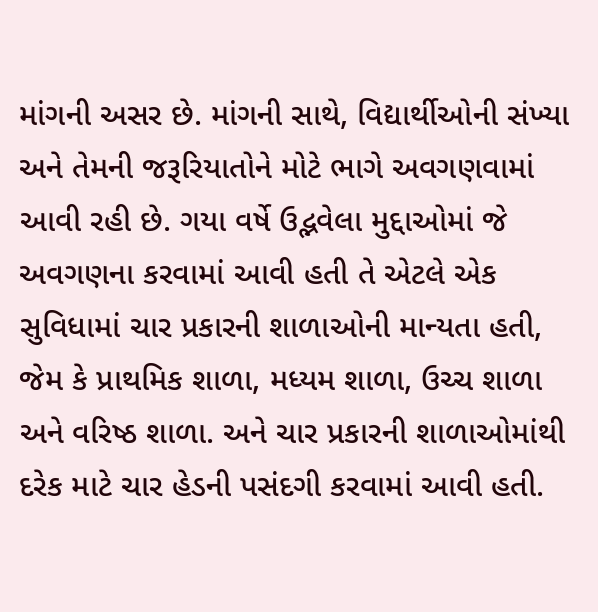માંગની અસર છે. માંગની સાથે, વિદ્યાર્થીઓની સંખ્યા અને તેમની જરૂરિયાતોને મોટે ભાગે અવગણવામાં આવી રહી છે. ગયા વર્ષે ઉદ્ભવેલા મુદ્દાઓમાં જે અવગણના કરવામાં આવી હતી તે એટલે એક સુવિધામાં ચાર પ્રકારની શાળાઓની માન્યતા હતી, જેમ કે પ્રાથમિક શાળા, મધ્યમ શાળા, ઉચ્ચ શાળા અને વરિષ્ઠ શાળા. અને ચાર પ્રકારની શાળાઓમાંથી દરેક માટે ચાર હેડની પસંદગી કરવામાં આવી હતી.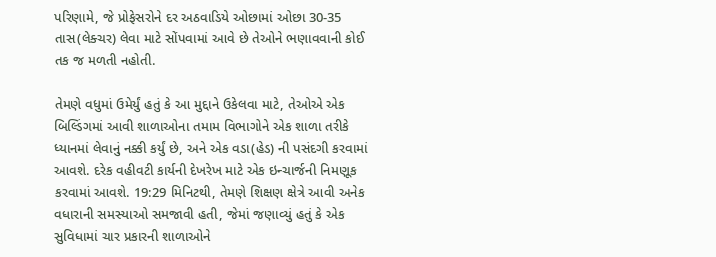પરિણામે, જે પ્રોફેસરોને દર અઠવાડિયે ઓછામાં ઓછા 30-35 તાસ(લેક્ચર) લેવા માટે સોંપવામાં આવે છે તેઓને ભણાવવાની કોઈ તક જ મળતી નહોતી.

તેમણે વધુમાં ઉમેર્યું હતું કે આ મુદ્દાને ઉકેલવા માટે, તેઓએ એક બિલ્ડિંગમાં આવી શાળાઓના તમામ વિભાગોને એક શાળા તરીકે ધ્યાનમાં લેવાનું નક્કી કર્યું છે, અને એક વડા(હેડ) ની પસંદગી કરવામાં આવશે. દરેક વહીવટી કાર્યની દેખરેખ માટે એક ઇન્ચાર્જની નિમણૂક કરવામાં આવશે. 19:29 મિનિટથી, તેમણે શિક્ષણ ક્ષેત્રે આવી અનેક વધારાની સમસ્યાઓ સમજાવી હતી, જેમાં જણાવ્યું હતું કે એક સુવિધામાં ચાર પ્રકારની શાળાઓને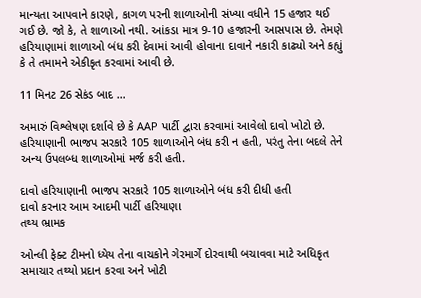માન્યતા આપવાને કારણે, કાગળ પરની શાળાઓની સંખ્યા વધીને 15 હજાર થઈ ગઈ છે. જો કે, તે શાળાઓ નથી. આંકડા માત્ર 9-10 હજારની આસપાસ છે. તેમણે હરિયાણામાં શાળાઓ બંધ કરી દેવામાં આવી હોવાના દાવાને નકારી કાઢ્યો અને કહ્યું કે તે તમામને એકીકૃત કરવામાં આવી છે.

11 મિનટ 26 સેકંડ બાદ …

અમારું વિશ્લેષણ દર્શાવે છે કે AAP પાર્ટી દ્વારા કરવામાં આવેલો દાવો ખોટો છે. હરિયાણાની ભાજપ સરકારે 105 શાળાઓને બંધ કરી ન હતી, પરંતુ તેના બદલે તેને અન્ય ઉપલબ્ધ શાળાઓમાં મર્જ કરી હતી.

દાવો હરિયાણાની ભાજપ સરકારે 105 શાળાઓને બંધ કરી દીધી હતી
દાવો કરનાર આમ આદમી પાર્ટી હરિયાણા
તથ્ય ભ્રામક

ઓન્લી ફેક્ટ ટીમનો ધ્યેય તેના વાચકોને ગેરમાર્ગે દોરવાથી બચાવવા માટે અધિકૃત સમાચાર તથ્યો પ્રદાન કરવા અને ખોટી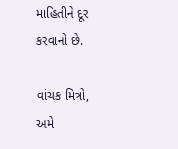માહિતીને દૂર કરવાનો છે.

વાંચક મિત્રો, અમે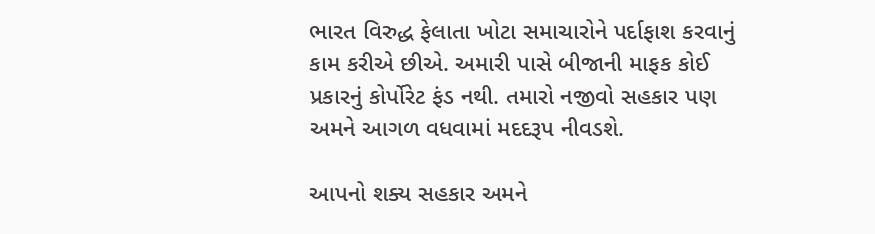ભારત વિરુદ્ધ ફેલાતા ખોટા સમાચારોને પર્દાફાશ કરવાનું કામ કરીએ છીએ. અમારી પાસે બીજાની માફક કોઈ પ્રકારનું કોર્પોરેટ ફંડ નથી. તમારો નજીવો સહકાર પણ અમને આગળ વધવામાં મદદરૂપ નીવડશે.

આપનો શક્ય સહકાર અમને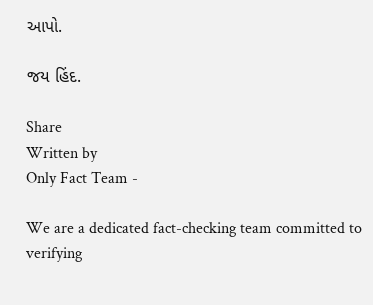આપો.

જય હિંદ.

Share
Written by
Only Fact Team -

We are a dedicated fact-checking team committed to verifying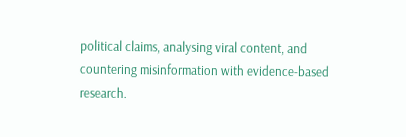political claims, analysing viral content, and countering misinformation with evidence-based research.